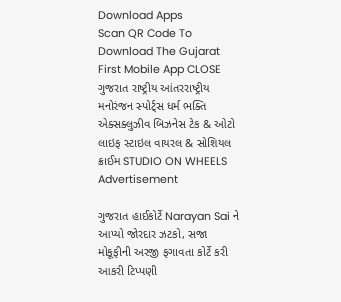Download Apps
Scan QR Code To Download The Gujarat First Mobile App CLOSE
ગુજરાત રાષ્ટ્રીય આંતરરાષ્ટ્રીય મનોરંજન સ્પોર્ટ્સ ધર્મ ભક્તિ એક્સક્લુઝીવ બિઝનેસ ટેક & ઓટો લાઇફ સ્ટાઇલ વાયરલ & સોશિયલ ક્રાઈમ STUDIO ON WHEELS
Advertisement

ગુજરાત હાઈકોર્ટે Narayan Sai ને આપ્યો જોરદાર ઝટકો, સજા મોકૂફીની અરજી ફગાવતા કોર્ટે કરી આકરી ટિપ્પણી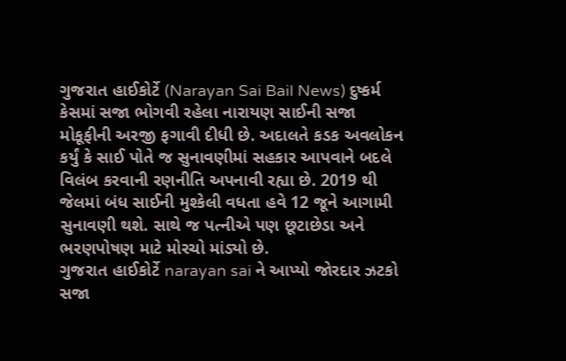ગુજરાત હાઈકોર્ટે (Narayan Sai Bail News) દુષ્કર્મ કેસમાં સજા ભોગવી રહેલા નારાયણ સાઈની સજા મોકૂફીની અરજી ફગાવી દીધી છે. અદાલતે કડક અવલોકન કર્યું કે સાઈ પોતે જ સુનાવણીમાં સહકાર આપવાને બદલે વિલંબ કરવાની રણનીતિ અપનાવી રહ્યા છે. 2019 થી જેલમાં બંધ સાઈની મુશ્કેલી વધતા હવે 12 જૂને આગામી સુનાવણી થશે. સાથે જ પત્નીએ પણ છૂટાછેડા અને ભરણપોષણ માટે મોરચો માંડ્યો છે.
ગુજરાત હાઈકોર્ટે narayan sai ને આપ્યો જોરદાર ઝટકો  સજા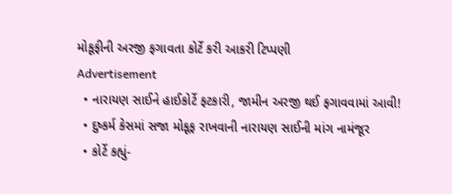મોકૂફીની અરજી ફગાવતા કોર્ટે કરી આકરી ટિપ્પણી
Advertisement
  • નારાયણ સાઈને હાઈકોર્ટે ફટકારી, જામીન અરજી થઈ ફગાવવામાં આવી!
  • દુષ્કર્મ કેસમાં સજા મોકૂફ રાખવાની નારાયણ સાઈની માંગ નામંજૂર
  • કોર્ટે કહ્યું-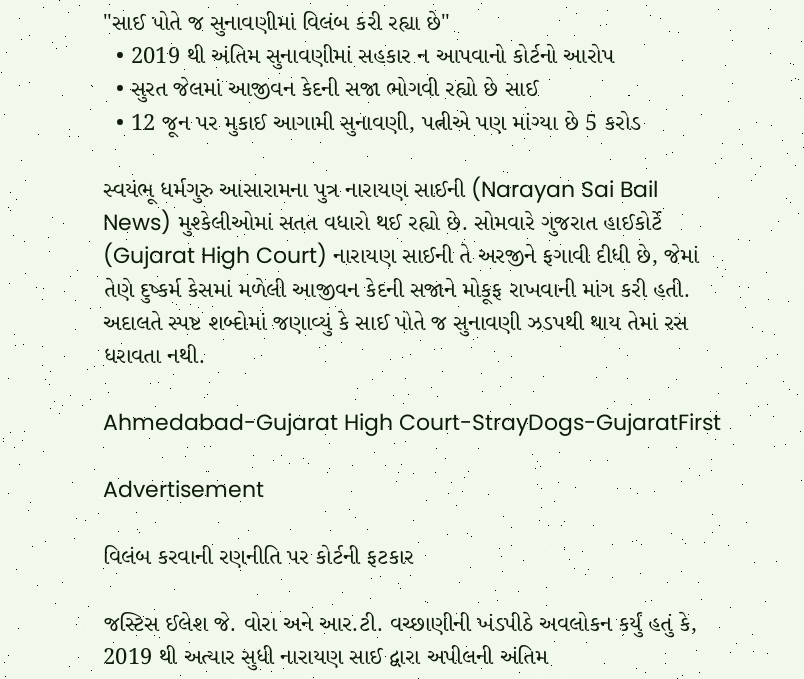"સાઈ પોતે જ સુનાવણીમાં વિલંબ કરી રહ્યા છે"
  • 2019 થી અંતિમ સુનાવણીમાં સહકાર ન આપવાનો કોર્ટનો આરોપ
  • સુરત જેલમાં આજીવન કેદની સજા ભોગવી રહ્યો છે સાઈ
  • 12 જૂન પર મુકાઈ આગામી સુનાવણી, પત્નીએ પણ માંગ્યા છે 5 કરોડ

સ્વયંભૂ ધર્મગુરુ આસારામના પુત્ર નારાયણ સાઈની (Narayan Sai Bail News) મુશ્કેલીઓમાં સતત વધારો થઈ રહ્યો છે. સોમવારે ગુજરાત હાઈકોર્ટે (Gujarat High Court) નારાયણ સાઈની તે અરજીને ફગાવી દીધી છે, જેમાં તેણે દુષ્કર્મ કેસમાં મળેલી આજીવન કેદની સજાને મોકૂફ રાખવાની માંગ કરી હતી. અદાલતે સ્પષ્ટ શબ્દોમાં જણાવ્યું કે સાઈ પોતે જ સુનાવણી ઝડપથી થાય તેમાં રસ ધરાવતા નથી.

Ahmedabad-Gujarat High Court-StrayDogs-GujaratFirst

Advertisement

વિલંબ કરવાની રણનીતિ પર કોર્ટની ફટકાર

જસ્ટિસ ઈલેશ જે. વોરા અને આર.ટી. વચ્છાણીની ખંડપીઠે અવલોકન કર્યું હતું કે, 2019 થી અત્યાર સુધી નારાયણ સાઈ દ્વારા અપીલની અંતિમ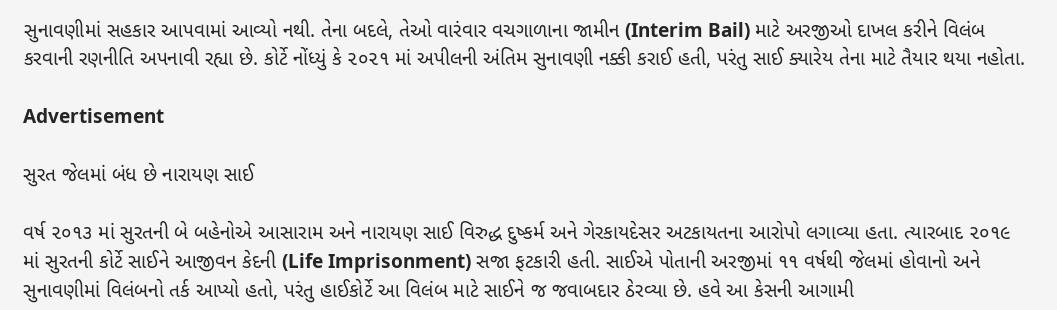સુનાવણીમાં સહકાર આપવામાં આવ્યો નથી. તેના બદલે, તેઓ વારંવાર વચગાળાના જામીન (Interim Bail) માટે અરજીઓ દાખલ કરીને વિલંબ કરવાની રણનીતિ અપનાવી રહ્યા છે. કોર્ટે નોંધ્યું કે ૨૦૨૧ માં અપીલની અંતિમ સુનાવણી નક્કી કરાઈ હતી, પરંતુ સાઈ ક્યારેય તેના માટે તૈયાર થયા નહોતા.

Advertisement

સુરત જેલમાં બંધ છે નારાયણ સાઈ

વર્ષ ૨૦૧૩ માં સુરતની બે બહેનોએ આસારામ અને નારાયણ સાઈ વિરુદ્ધ દુષ્કર્મ અને ગેરકાયદેસર અટકાયતના આરોપો લગાવ્યા હતા. ત્યારબાદ ૨૦૧૯ માં સુરતની કોર્ટે સાઈને આજીવન કેદની (Life Imprisonment) સજા ફટકારી હતી. સાઈએ પોતાની અરજીમાં ૧૧ વર્ષથી જેલમાં હોવાનો અને સુનાવણીમાં વિલંબનો તર્ક આપ્યો હતો, પરંતુ હાઈકોર્ટે આ વિલંબ માટે સાઈને જ જવાબદાર ઠેરવ્યા છે. હવે આ કેસની આગામી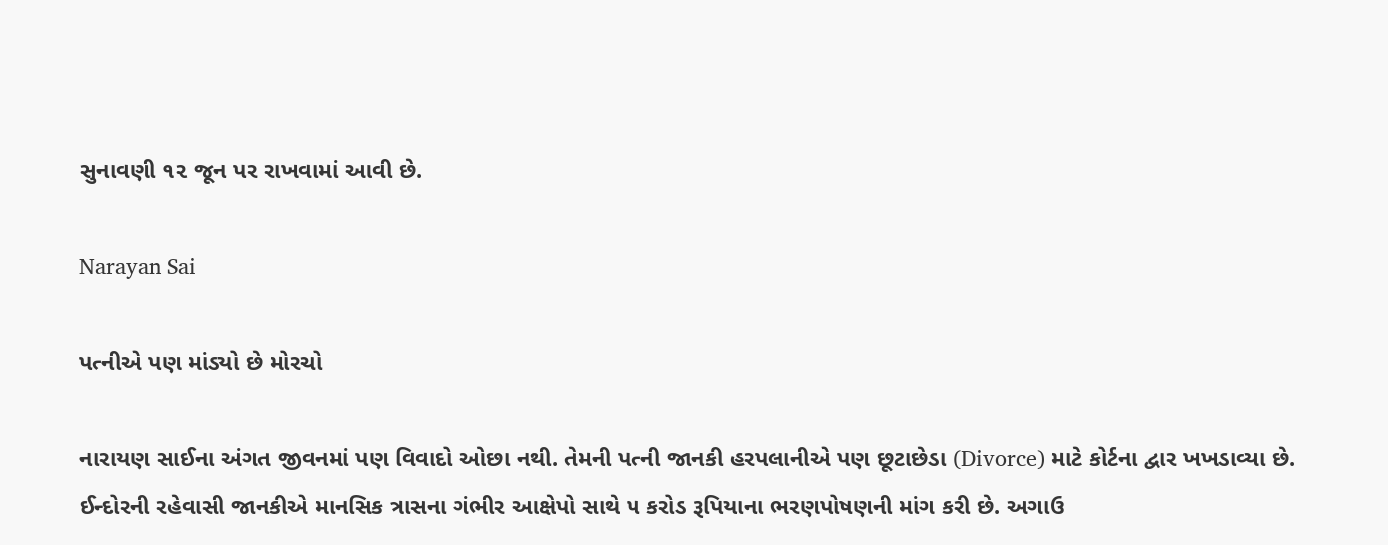સુનાવણી ૧૨ જૂન પર રાખવામાં આવી છે.

Narayan Sai

પત્નીએ પણ માંડ્યો છે મોરચો

નારાયણ સાઈના અંગત જીવનમાં પણ વિવાદો ઓછા નથી. તેમની પત્ની જાનકી હરપલાનીએ પણ છૂટાછેડા (Divorce) માટે કોર્ટના દ્વાર ખખડાવ્યા છે. ઈન્દોરની રહેવાસી જાનકીએ માનસિક ત્રાસના ગંભીર આક્ષેપો સાથે ૫ કરોડ રૂપિયાના ભરણપોષણની માંગ કરી છે. અગાઉ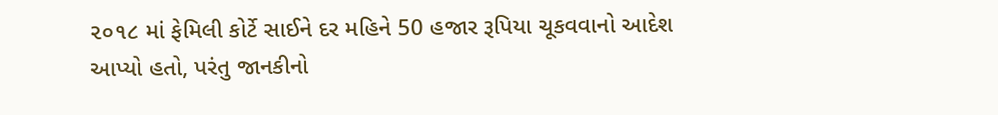૨૦૧૮ માં ફેમિલી કોર્ટે સાઈને દર મહિને 50 હજાર રૂપિયા ચૂકવવાનો આદેશ આપ્યો હતો, પરંતુ જાનકીનો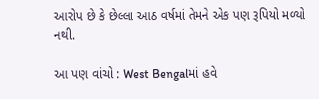આરોપ છે કે છેલ્લા આઠ વર્ષમાં તેમને એક પણ રૂપિયો મળ્યો નથી.

આ પણ વાંચો : West Bengalમાં હવે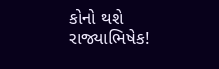કોનો થશે રાજ્યાભિષેક!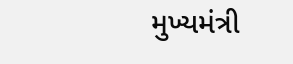મુખ્યમંત્રી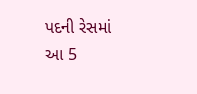પદની રેસમાં આ 5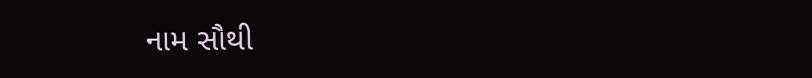નામ સૌથી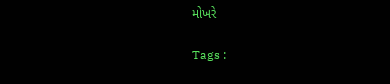મોખરે

Tags :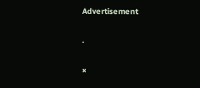Advertisement

.

×